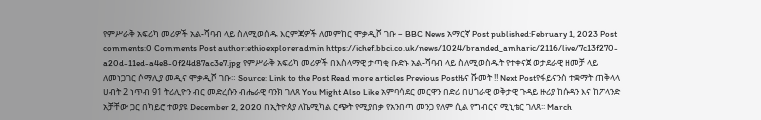የምሥራቅ አፍሪካ መሪዎች አል-ሻባብ ላይ ስለሚወሰዱ እርምጃዎች ለመምከር ሞቃዲሾ ገቡ – BBC News አማርኛ Post published:February 1, 2023 Post comments:0 Comments Post author:ethioexploreradmin https://ichef.bbci.co.uk/news/1024/branded_amharic/2116/live/7c13f270-a20d-11ed-a4e8-0f24d87ac3e7.jpg የምሥራቅ አፍሪካ መሪዎች በእስላማዊ ታጣቂ ቡድኑ አል-ሻባብ ላይ ስለሚወስዱት የተቀናጀ ወታደራዊ ዘመቻ ላይ ለመነጋገር ሶማሊያ መዲና ሞቃዲሾ ገቡ። Source: Link to the Post Read more articles Previous Postዜና ሹመት ‼ Next Postየፋይናንስ ተቋማት ጠቅላላ ሀብት 2 ነጥብ 91 ትሪሊዮን ብር መድረሱን ብሔራዊ ባንክ ገለጸ You Might Also Like አምባሳደር መርዋን በድሪ በሀገራዊ ወቅታዊ ጉዳይ ዙሪያ ከሱዳን እና ከፖላንድ አቻቸው ጋር በካይሮ ተወያዩ December 2, 2020 በኢትዮጰያ ለኬሚካል ርጭት የሚያበቃ የአንበጣ መንጋ የለም ሲል የግብርና ሚኒቴር ገለጸ፡፡ March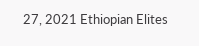27, 2021 Ethiopian Elites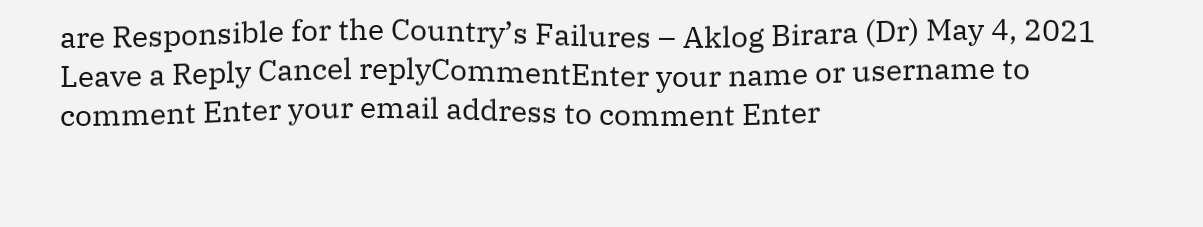are Responsible for the Country’s Failures – Aklog Birara (Dr) May 4, 2021 Leave a Reply Cancel replyCommentEnter your name or username to comment Enter your email address to comment Enter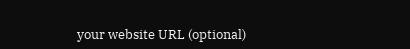your website URL (optional)